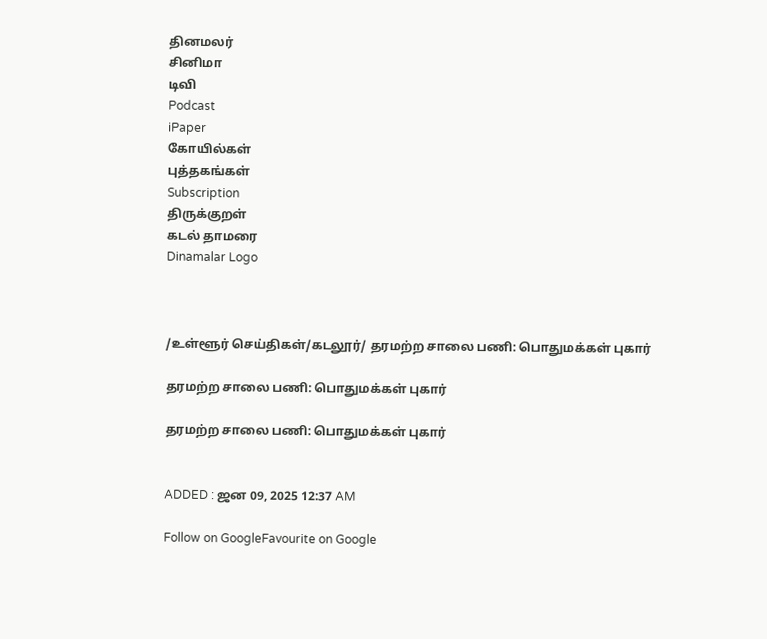தினமலர்
சினிமா
டிவி
Podcast
iPaper
கோயில்கள்
புத்தகங்கள்
Subscription
திருக்குறள்
கடல் தாமரை
Dinamalar Logo



/உள்ளூர் செய்திகள்/கடலூர்/ தரமற்ற சாலை பணி: பொதுமக்கள் புகார்

தரமற்ற சாலை பணி: பொதுமக்கள் புகார்

தரமற்ற சாலை பணி: பொதுமக்கள் புகார்


ADDED : ஜன 09, 2025 12:37 AM

Follow on GoogleFavourite on Google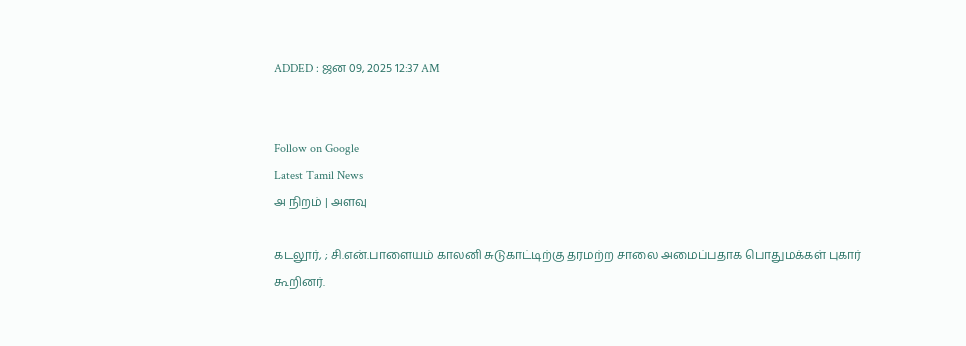ADDED : ஜன 09, 2025 12:37 AM


Follow on Google
Latest Tamil News
அ நிறம் | அளவு

கடலூர், ; சி.என்.பாளையம் காலனி சுடுகாட்டிற்கு தரமற்ற சாலை அமைப்பதாக பொதுமக்கள் புகார் கூறினர்.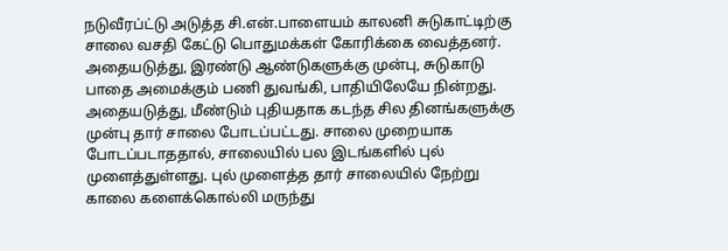நடுவீரப்ட்டு அடுத்த சி.என்.பாளையம் காலனி சுடுகாட்டிற்கு சாலை வசதி கேட்டு பொதுமக்கள் கோரிக்கை வைத்தனர். அதையடுத்து, இரண்டு ஆண்டுகளுக்கு முன்பு, சுடுகாடு பாதை அமைக்கும் பணி துவங்கி, பாதியிலேயே நின்றது. அதையடுத்து, மீண்டும் புதியதாக கடந்த சில தினங்களுக்கு முன்பு தார் சாலை போடப்பட்டது. சாலை முறையாக போடப்படாததால், சாலையில் பல இடங்களில் புல் முளைத்துள்ளது. புல் முளைத்த தார் சாலையில் நேற்று காலை களைக்கொல்லி மருந்து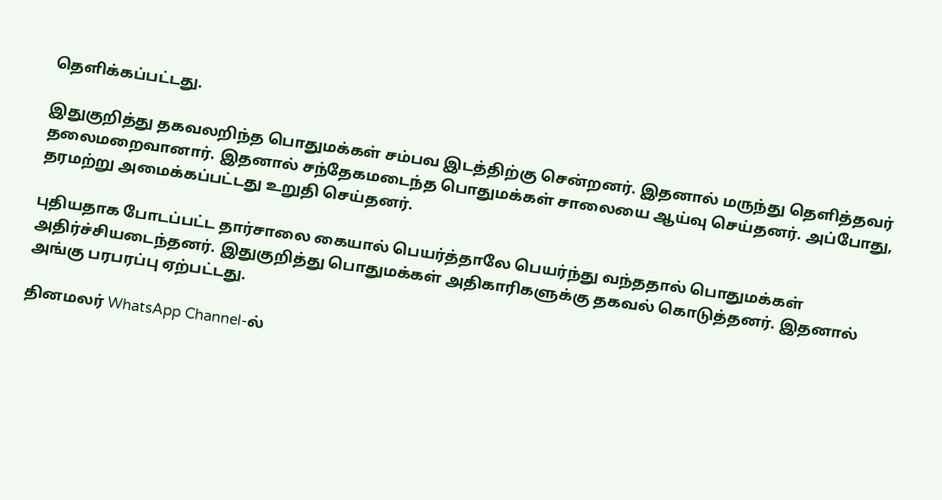தெளிக்கப்பட்டது.

இதுகுறித்து தகவலறிந்த பொதுமக்கள் சம்பவ இடத்திற்கு சென்றனர். இதனால் மருந்து தெளித்தவர் தலைமறைவானார். இதனால் சந்தேகமடைந்த பொதுமக்கள் சாலையை ஆய்வு செய்தனர். அப்போது, தரமற்று அமைக்கப்பட்டது உறுதி செய்தனர்.

புதியதாக போடப்பட்ட தார்சாலை கையால் பெயர்த்தாலே பெயர்ந்து வந்ததால் பொதுமக்கள் அதிர்ச்சியடைந்தனர். இதுகுறித்து பொதுமக்கள் அதிகாரிகளுக்கு தகவல் கொடுத்தனர். இதனால் அங்கு பரபரப்பு ஏற்பட்டது.

தினமலர் WhatsApp Channel-ல்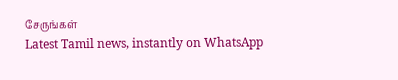சேருங்கள்
Latest Tamil news, instantly on WhatsApp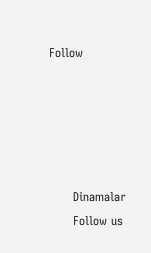Follow





      Dinamalar
      Follow us